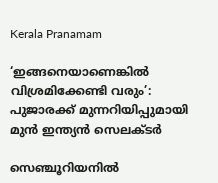Kerala Pranamam

‘ഇങ്ങനെയാണെങ്കില്‍ വിശ്രമിക്കേണ്ടി വരും’: പുജാരക്ക് മുന്നറിയിപ്പുമായി മുന്‍ ഇന്ത്യന്‍ സെലക്ടര്‍

സെഞ്ചൂറിയനില്‍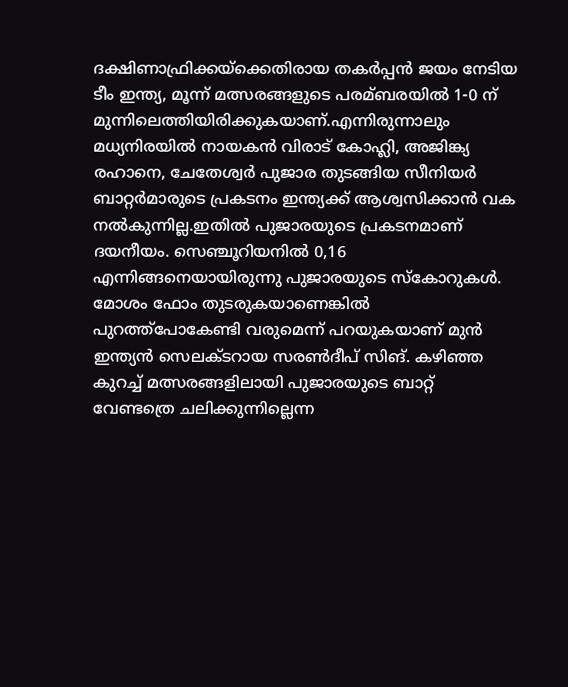ദക്ഷിണാഫ്രിക്കയ്ക്കെതിരായ തകര്‍പ്പന്‍ ജയം നേടിയ ടീം ഇന്ത്യ, മൂന്ന് മത്സരങ്ങളുടെ പരമ്ബരയില്‍ 1-0 ന് മുന്നിലെത്തിയിരിക്കുകയാണ്.എന്നിരുന്നാലും മധ്യനിരയില്‍ നായകന്‍ വിരാട് കോഹ്ലി, അജിങ്ക്യ രഹാനെ, ചേതേശ്വര്‍ പുജാര തുടങ്ങിയ സീനിയര്‍ ബാറ്റര്‍മാരുടെ പ്രകടനം ഇന്ത്യക്ക് ആശ്വസിക്കാന്‍ വക നല്‍കുന്നില്ല.ഇതില്‍ പുജാരയുടെ പ്രകടനമാണ് ദയനീയം. സെഞ്ചൂറിയനില്‍ 0,16 എന്നിങ്ങനെയായിരുന്നു പുജാരയുടെ സ്‌കോറുകള്‍. മോശം ഫോം തുടരുകയാണെങ്കില്‍ പുറത്ത്‌പോകേണ്ടി വരുമെന്ന് പറയുകയാണ് മുന്‍ ഇന്ത്യന്‍ സെലക്ടറായ സരണ്‍ദീപ് സിങ്. കഴിഞ്ഞ കുറച്ച് മത്സരങ്ങളിലായി പുജാരയുടെ ബാറ്റ് വേണ്ടത്രെ ചലിക്കുന്നില്ലെന്ന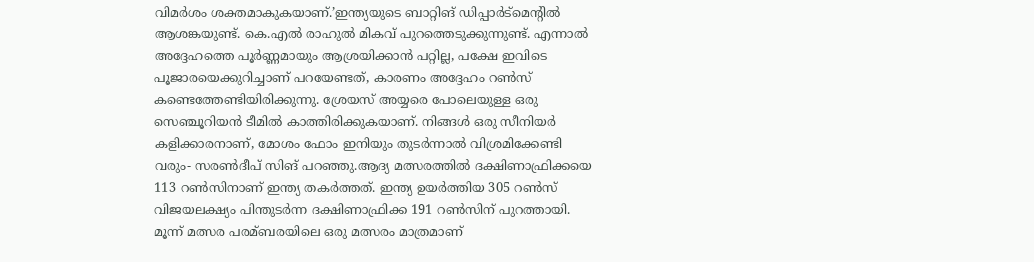വിമര്‍ശം ശക്തമാകുകയാണ്.’ഇന്ത്യയുടെ ബാറ്റിങ് ഡിപ്പാര്‍ട്‌മെന്റില്‍ ആശങ്കയുണ്ട്. കെ.എല്‍ രാഹുല്‍ മികവ് പുറത്തെടുക്കുന്നുണ്ട്. എന്നാല്‍ അദ്ദേഹത്തെ പൂര്‍ണ്ണമായും ആശ്രയിക്കാന്‍ പറ്റില്ല, പക്ഷേ ഇവിടെ പൂജാരയെക്കുറിച്ചാണ് പറയേണ്ടത്, കാരണം അദ്ദേഹം റണ്‍സ് കണ്ടെത്തേണ്ടിയിരിക്കുന്നു. ശ്രേയസ് അയ്യരെ പോലെയുള്ള ഒരു സെഞ്ചൂറിയന്‍ ടീമില്‍ കാത്തിരിക്കുകയാണ്. നിങ്ങള്‍ ഒരു സീനിയര്‍ കളിക്കാരനാണ്, മോശം ഫോം ഇനിയും തുടര്‍ന്നാല്‍ വിശ്രമിക്കേണ്ടി വരും- സരണ്‍ദീപ് സിങ് പറഞ്ഞു.ആദ്യ മത്സരത്തില്‍ ദക്ഷിണാഫ്രിക്കയെ 113 റണ്‍സിനാണ് ഇന്ത്യ തകര്‍ത്തത്. ഇന്ത്യ ഉയര്‍ത്തിയ 305 റണ്‍സ് വിജയലക്ഷ്യം പിന്തുടര്‍ന്ന ദക്ഷിണാഫ്രിക്ക 191 റണ്‍സിന് പുറത്തായി. മൂന്ന് മത്സര പരമ്ബരയിലെ ഒരു മത്സരം മാത്രമാണ്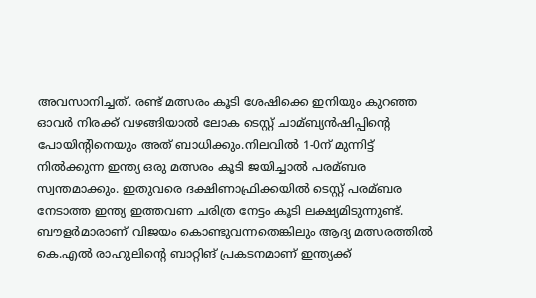അവസാനിച്ചത്. രണ്ട് മത്സരം കൂടി ശേഷിക്കെ ഇനിയും കുറഞ്ഞ ഓവര്‍ നിരക്ക് വഴങ്ങിയാല്‍ ലോക ടെസ്റ്റ് ചാമ്ബ്യന്‍ഷിപ്പിന്റെ പോയിന്റിനെയും അത് ബാധിക്കും.നിലവില്‍ 1-0ന് മുന്നിട്ട് നില്‍ക്കുന്ന ഇന്ത്യ ഒരു മത്സരം കൂടി ജയിച്ചാല്‍ പരമ്ബര സ്വന്തമാക്കും. ഇതുവരെ ദക്ഷിണാഫ്രിക്കയില്‍ ടെസ്റ്റ് പരമ്ബര നേടാത്ത ഇന്ത്യ ഇത്തവണ ചരിത്ര നേട്ടം കൂടി ലക്ഷ്യമിടുന്നുണ്ട്. ബൗളര്‍മാരാണ് വിജയം കൊണ്ടുവന്നതെങ്കിലും ആദ്യ മത്സരത്തില്‍ കെ.എല്‍ രാഹുലിന്റെ ബാറ്റിങ് പ്രകടനമാണ് ഇന്ത്യക്ക്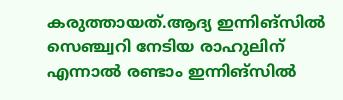കരുത്തായത്.ആദ്യ ഇന്നിങ്‌സില്‍ സെഞ്ച്വറി നേടിയ രാഹുലിന് എന്നാല്‍ രണ്ടാം ഇന്നിങ്‌സില്‍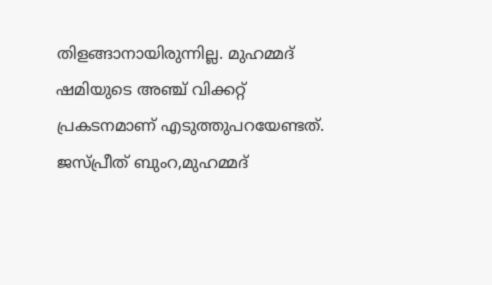തിളങ്ങാനായിരുന്നില്ല. മുഹമ്മദ് ഷമിയുടെ അഞ്ച് വിക്കറ്റ് പ്രകടനമാണ് എടുത്തുപറയേണ്ടത്. ജസ്പ്രീത് ബുംറ,മുഹമ്മദ്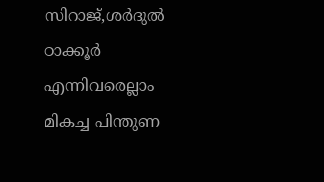സിറാജ്,ശര്‍ദുല്‍ ഠാക്കൂര്‍ എന്നിവരെല്ലാം മികച്ച പിന്തുണ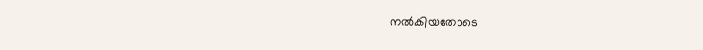നല്‍കിയതോടെ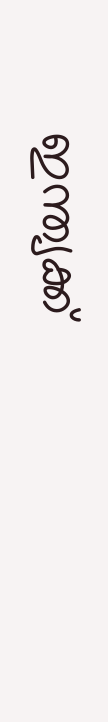ഇന്ത്യക്ക്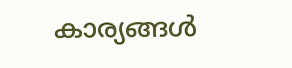കാര്യങ്ങള്‍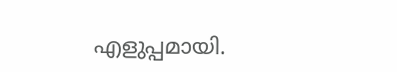എളുപ്പമായി.